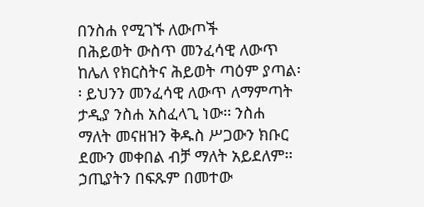በንስሐ የሚገኙ ለውጦች
በሕይወት ውስጥ መንፈሳዊ ለውጥ ከሌለ የክርስትና ሕይወት ጣዕም ያጣል፡፡ ይህንን መንፈሳዊ ለውጥ ለማምጣት ታዲያ ንስሐ አስፈላጊ ነው፡፡ ንስሐ ማለት መናዘዝን ቅዱስ ሥጋውን ክቡር ደሙን መቀበል ብቻ ማለት አይደለም፡፡ ኃጢያትን በፍጹም በመተው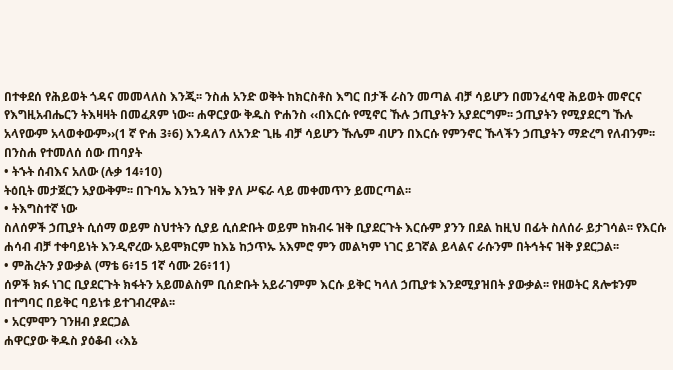በተቀደሰ የሕይወት ጎዳና መመላለስ እንጂ፡፡ ንስሐ አንድ ወቅት ከክርስቶስ እግር በታች ራስን መጣል ብቻ ሳይሆን በመንፈሳዊ ሕይወት መኖርና የእግዚአብሔርን ትእዛዛት በመፈጸም ነው፡፡ ሐዋርያው ቅዱስ ዮሐንስ ‹‹በእርሱ የሚኖር ኹሉ ኃጢያትን አያደርግም፡፡ ኃጢያትን የሚያደርግ ኹሉ አላየውም አላወቀውም››(1 ኛ ዮሐ 3፥6) እንዳለን ለአንድ ጊዜ ብቻ ሳይሆን ኹሌም ብሆን በእርሱ የምንኖር ኹላችን ኃጢያትን ማድረግ የለብንም፡፡
በንስሐ የተመለሰ ሰው ጠባያት
• ትኁት ሰብእና አለው (ሉቃ 14፥10)
ትዕቢት መታጀርን አያውቅም፡፡ በጉባኤ እንኳን ዝቅ ያለ ሥፍራ ላይ መቀመጥን ይመርጣል፡፡
• ትእግስተኛ ነው
ስለሰዎች ኃጢያት ሲሰማ ወይም ስህተትን ሲያይ ሲሰድቡት ወይም ከክብሩ ዝቅ ቢያደርጉት እርሱም ያንን በደል ከዚህ በፊት ስለሰራ ይታገሳል፡፡ የእርሱ ሐሳብ ብቻ ተቀባይነት እንዲኖረው አይሞክርም ከእኔ ከኃጥኡ አእምሮ ምን መልካም ነገር ይገኛል ይላልና ራሱንም በትኅትና ዝቅ ያደርጋል፡፡
• ምሕረትን ያውቃል (ማቴ 6፥15 1ኛ ሳሙ 26፥11)
ሰዎች ክፉ ነገር ቢያደርጉት ክፋትን አይመልስም ቢሰድቡት አይራገምም እርሱ ይቅር ካላለ ኃጢያቱ እንደሚያዝበት ያውቃል፡፡ የዘወትር ጸሎቱንም በተግባር በይቅር ባይነቱ ይተገብረዋል፡፡
• አርምሞን ገንዘብ ያደርጋል
ሐዋርያው ቅዱስ ያዕቆብ ‹‹እኔ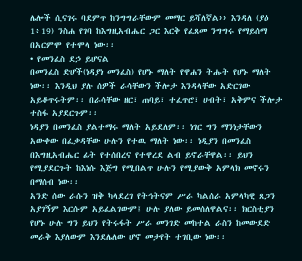ሌሎች ሲናገሩ ባደምጥ ከንግግራቸውም መማር ይሻለኛል›› እንዳለ (ያዕ 1፥19) ንስሐ የገባ ከእግዚአብሔር ጋር እርቅ የፈጸመ ንግግሩ የማይሰማ በአርምሞ የተሞላ ነው፡፡
• የመንፈስ ደኃ ይሆናል
በመንፈስ ድሆች(ነዳያነ መንፈስ) የሆኑ ማለት የዋሐን ትሑት የሆኑ ማለት ነው፡፡ እንዲህ ያሉ ሰዎች ራሳቸውን ችሎታ እንዳላቸው አድርገው አይቆጥሩትም፡፡ በራሳቸው ዘር፣ ጠባይ፣ ተፈጥሮ፣ ሀብት፣ አቅምና ችሎታ ተስፋ አያደርጉም፡፡
ነዳያን በመንፈስ ያልተማሩ ማለት አይደለም፡፡ ነገር ግን ማንነታቸውን አውቀው በፈቃዳቸው ሁሉን የተዉ ማለት ነው፡፡ ነዲያን በመንፈስ በእግዚአብሔር ፊት የተሰበረና የተዋረደ ልብ ይኖራቸዋል፡፡ ይህን የሚያደርጉት ከእነሱ እጅግ የሚበልጥ ሁሉን የሚያውቅ አምላክ መኖሩን በማሰብ ነው፡፡
አንድ ሰው ራሱን ዝቅ ካላደረገ የትኅትናም ሥራ ካልሰራ አምላካዊ ጸጋን አያገኝም እርሱም አይፈልገውም፤ ሁሉ ያለው ይመሰለዋልና፡፡ ክርስቲያን የሆኑ ሁሉ ግን ይህን የትሩፋት ሥራ መንገድ መከተል ራስን ከመውደድ መራቅ እያለውም እንደሌለው ሆኖ መታየት ተገቢው ነው፡፡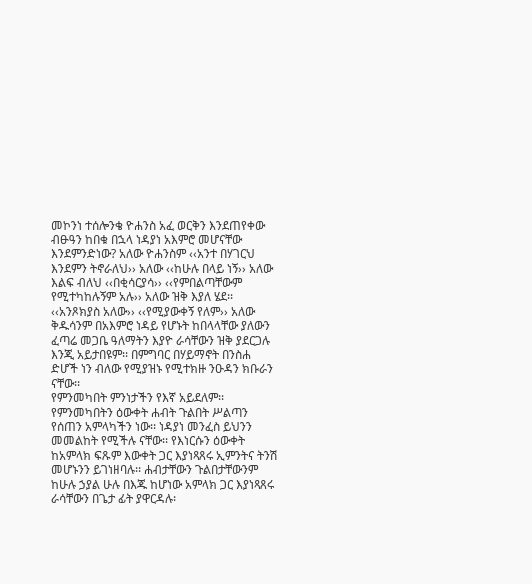መኮንነ ተሰሎንቄ ዮሐንስ አፈ ወርቅን እንደጠየቀው ብፁዓን ከበቁ በኋላ ነዳያነ አእምሮ መሆናቸው እንደምንድነው? አለው ዮሐንስም ‹‹አንተ በሃገርህ እንደምን ትኖራለህ›› አለው ‹‹ከሁሉ በላይ ነኝ›› አለው እልፍ ብለህ ‹‹በቂሳርያሳ›› ‹‹የምበልጣቸውም የሚተካከሉኝም አሉ›› አለው ዝቅ እያለ ሄደ፡፡ ‹‹አንጾክያስ አለው›› ‹‹የሚያውቀኝ የለም›› አለው ቅዱሳንም በአእምሮ ነዳይ የሆኑት ከበላላቸው ያለውን ፈጣሬ መጋቤ ዓለማትን እያዮ ራሳቸውን ዝቅ ያደርጋሉ እንጂ አይታበዩም፡፡ በምግባር በሃይማኖት በንስሐ ድሆች ነን ብለው የሚያዝኑ የሚተክዙ ንዑዳን ክቡራን ናቸው፡፡
የምንመካበት ምንነታችን የእኛ አይደለም፡፡ የምንመካበትን ዕውቀት ሐብት ጉልበት ሥልጣን የሰጠን አምላካችን ነው፡፡ ነዳያነ መንፈስ ይህንን መመልከት የሚችሉ ናቸው፡፡ የእነርሱን ዕውቀት ከአምላክ ፍጹም እውቀት ጋር እያነጻጸሩ ኢምንትና ትንሽ መሆኑንን ይገነዘባሉ፡፡ ሐብታቸውን ጉልበታቸውንም ከሁሉ ኃያል ሁሉ በእጁ ከሆነው አምላክ ጋር እያነጻጸሩ ራሳቸውን በጌታ ፊት ያዋርዳሉ፡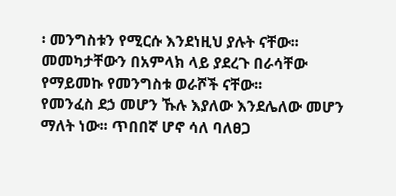፡ መንግስቱን የሚርሱ እንደነዚህ ያሉት ናቸው፡፡ መመካታቸውን በአምላክ ላይ ያደረጉ በራሳቸው የማይመኩ የመንግስቱ ወራሾች ናቸው፡፡
የመንፈስ ደኃ መሆን ኹሉ እያለው እንደሌለው መሆን ማለት ነው፡፡ ጥበበኛ ሆኖ ሳለ ባለፀጋ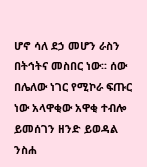ሆኖ ሳለ ደኃ መሆን ራስን በትኅትና መስበር ነው፡፡ ሰው በሌለው ነገር የሚኮራ ፍጡር ነው አላዋቂው አዋቂ ተብሎ ይመሰገን ዘንድ ይወዳል ንስሐ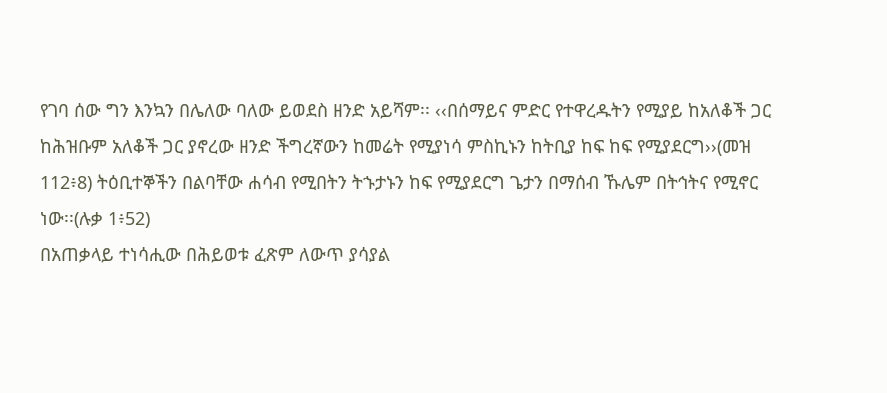የገባ ሰው ግን እንኳን በሌለው ባለው ይወደስ ዘንድ አይሻም፡፡ ‹‹በሰማይና ምድር የተዋረዱትን የሚያይ ከአለቆች ጋር ከሕዝቡም አለቆች ጋር ያኖረው ዘንድ ችግረኛውን ከመሬት የሚያነሳ ምስኪኑን ከትቢያ ከፍ ከፍ የሚያደርግ››(መዝ 112፥8) ትዕቢተኞችን በልባቸው ሐሳብ የሚበትን ትኁታኑን ከፍ የሚያደርግ ጌታን በማሰብ ኹሌም በትኅትና የሚኖር ነው፡፡(ሉቃ 1፥52)
በአጠቃላይ ተነሳሒው በሕይወቱ ፈጽም ለውጥ ያሳያል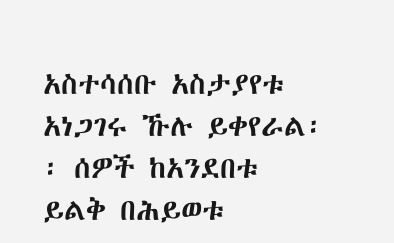አስተሳሰቡ አስታያየቱ አነጋገሩ ኹሉ ይቀየራል፡፡ ሰዎች ከአንደበቱ ይልቅ በሕይወቱ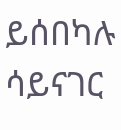ይሰበካሉ ሳይናገር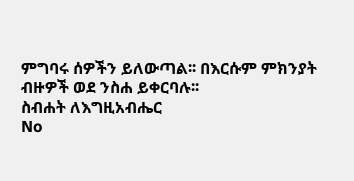ምግባሩ ሰዎችን ይለውጣል፡፡ በእርሱም ምክንያት ብዙዎች ወደ ንስሐ ይቀርባሉ፡፡
ስብሐት ለእግዚአብሔር
No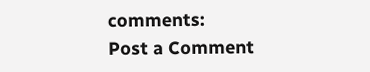comments:
Post a Comment